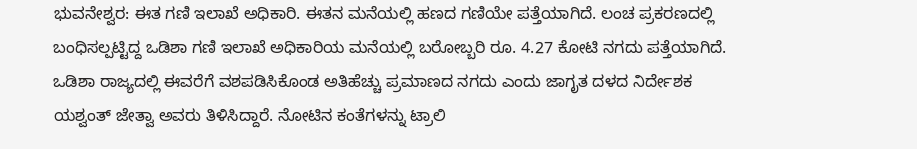ಭುವನೇಶ್ವರ: ಈತ ಗಣಿ ಇಲಾಖೆ ಅಧಿಕಾರಿ. ಈತನ ಮನೆಯಲ್ಲಿ ಹಣದ ಗಣಿಯೇ ಪತ್ತೆಯಾಗಿದೆ. ಲಂಚ ಪ್ರಕರಣದಲ್ಲಿ ಬಂಧಿಸಲ್ಪಟ್ಟಿದ್ದ ಒಡಿಶಾ ಗಣಿ ಇಲಾಖೆ ಅಧಿಕಾರಿಯ ಮನೆಯಲ್ಲಿ ಬರೋಬ್ಬರಿ ರೂ. 4.27 ಕೋಟಿ ನಗದು ಪತ್ತೆಯಾಗಿದೆ.
ಒಡಿಶಾ ರಾಜ್ಯದಲ್ಲಿ ಈವರೆಗೆ ವಶಪಡಿಸಿಕೊಂಡ ಅತಿಹೆಚ್ಚು ಪ್ರಮಾಣದ ನಗದು ಎಂದು ಜಾಗೃತ ದಳದ ನಿರ್ದೇಶಕ ಯಶ್ವಂತ್ ಜೇತ್ವಾ ಅವರು ತಿಳಿಸಿದ್ದಾರೆ. ನೋಟಿನ ಕಂತೆಗಳನ್ನು ಟ್ರಾಲಿ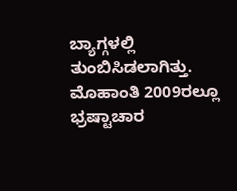ಬ್ಯಾಗ್ಗಳಲ್ಲಿ ತುಂಬಿಸಿಡಲಾಗಿತ್ತು.
ಮೊಹಾಂತಿ 2009ರಲ್ಲೂ ಭ್ರಷ್ಟಾಚಾರ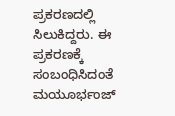ಪ್ರಕರಣದಲ್ಲಿ ಸಿಲುಕಿದ್ದರು. ಈ ಪ್ರಕರಣಕ್ಕೆ ಸಂಬಂಧಿಸಿದಂತೆ ಮಯೂರ್ಭಂಜ್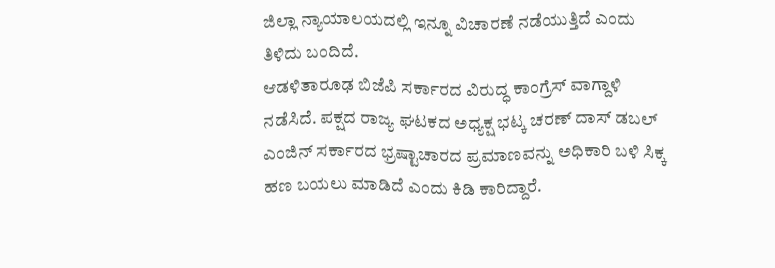ಜಿಲ್ಲಾ ನ್ಯಾಯಾಲಯದಲ್ಲಿ ಇನ್ನೂ ವಿಚಾರಣೆ ನಡೆಯುತ್ತಿದೆ ಎಂದು ತಿಳಿದು ಬಂದಿದೆ.
ಆಡಳಿತಾರೂಢ ಬಿಜೆಪಿ ಸರ್ಕಾರದ ವಿರುದ್ಧ ಕಾಂಗ್ರೆಸ್ ವಾಗ್ದಾಳಿ ನಡೆಸಿದೆ. ಪಕ್ಷದ ರಾಜ್ಯ ಘಟಕದ ಅಧ್ಯಕ್ಷ ಭಟ್ಕ ಚರಣ್ ದಾಸ್ ಡಬಲ್ ಎಂಜಿನ್ ಸರ್ಕಾರದ ಭ್ರಷ್ಟಾಚಾರದ ಪ್ರಮಾಣವನ್ನು ಅಧಿಕಾರಿ ಬಳಿ ಸಿಕ್ಕ ಹಣ ಬಯಲು ಮಾಡಿದೆ ಎಂದು ಕಿಡಿ ಕಾರಿದ್ದಾರೆ.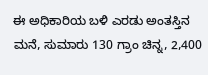ಈ ಅಧಿಕಾರಿಯ ಬಳಿ ಎರಡು ಅಂತಸ್ತಿನ ಮನೆ, ಸುಮಾರು 130 ಗ್ರಾಂ ಚಿನ್ನ, 2,400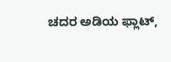ಚದರ ಅಡಿಯ ಫ್ಲಾಟ್,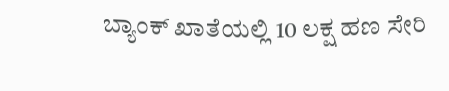ಬ್ಯಾಂಕ್ ಖಾತೆಯಲ್ಲಿ 10 ಲಕ್ಷ ಹಣ ಸೇರಿ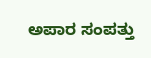ಅಪಾರ ಸಂಪತ್ತು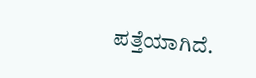ಪತ್ತೆಯಾಗಿದೆ.